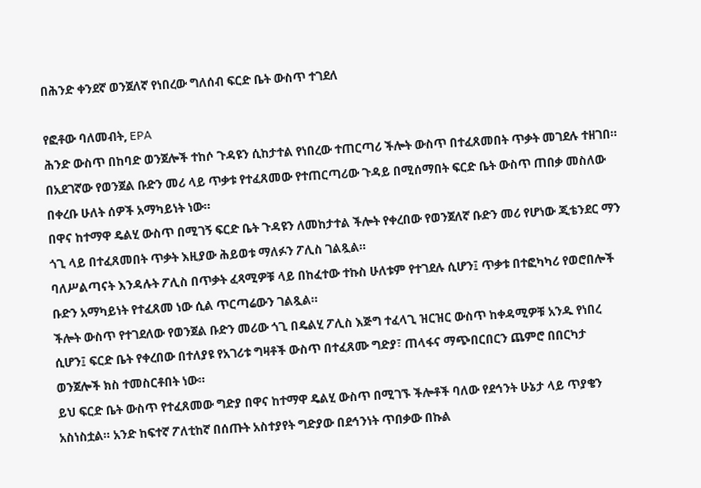በሕንድ ቀንደኛ ወንጀለኛ የነበረው ግለሰብ ፍርድ ቤት ውስጥ ተገደለ

የፎቶው ባለመብት, EPA
ሕንድ ውስጥ በከባድ ወንጀሎች ተከሶ ጉዳዩን ሲከታተል የነበረው ተጠርጣሪ ችሎት ውስጥ በተፈጸመበት ጥቃት መገደሉ ተዘገበ።
በአደገኛው የወንጀል ቡድን መሪ ላይ ጥቃቱ የተፈጸመው የተጠርጣሪው ጉዳይ በሚሰማበት ፍርድ ቤት ውስጥ ጠበቃ መስለው በቀረቡ ሁለት ሰዎች አማካይነት ነው።
በዋና ከተማዋ ዴልሂ ውስጥ በሚገኝ ፍርድ ቤት ጉዳዩን ለመከታተል ችሎት የቀረበው የወንጀለኛ ቡድን መሪ የሆነው ጂቴንደር ማን ጎጊ ላይ በተፈጸመበት ጥቃት እዚያው ሕይወቱ ማለፉን ፖሊስ ገልጿል።
ባለሥልጣናት እንዳሉት ፖሊስ በጥቃት ፈጻሚዎቹ ላይ በከፈተው ተኩስ ሁለቱም የተገደሉ ሲሆን፤ ጥቃቱ በተፎካካሪ የወሮበሎች ቡድን አማካይነት የተፈጸመ ነው ሲል ጥርጣሬውን ገልጿል።
ችሎት ውስጥ የተገደለው የወንጀል ቡድን መሪው ጎጊ በዴልሂ ፖሊስ እጅግ ተፈላጊ ዝርዝር ውስጥ ከቀዳሚዎቹ አንዱ የነበረ ሲሆን፤ ፍርድ ቤት የቀረበው በተለያዩ የአገሪቱ ግዛቶች ውስጥ በተፈጸሙ ግድያ፣ ጠላፋና ማጭበርበርን ጨምሮ በበርካታ ወንጀሎች ክስ ተመስርቶበት ነው።
ይህ ፍርድ ቤት ውስጥ የተፈጸመው ግድያ በዋና ከተማዋ ዴልሂ ውስጥ በሚገኙ ችሎቶች ባለው የደኅንት ሁኔታ ላይ ጥያቄን አስነስቷል። አንድ ከፍተኛ ፖለቲከኛ በሰጡት አስተያየት ግድያው በደኅንነት ጥበቃው በኩል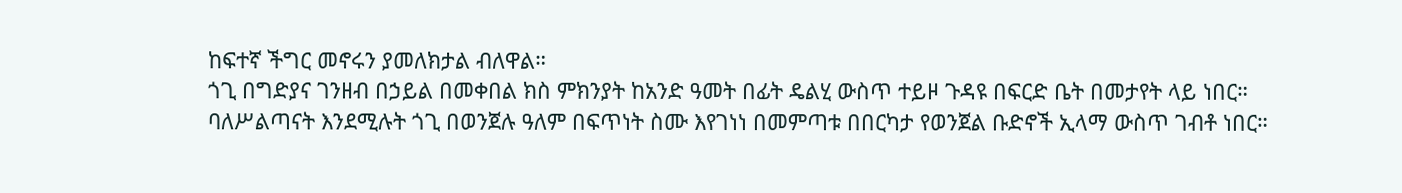ከፍተኛ ችግር መኖሩን ያመለክታል ብለዋል።
ጎጊ በግድያና ገንዘብ በኃይል በመቀበል ክስ ምክንያት ከአንድ ዓመት በፊት ዴልሂ ውስጥ ተይዞ ጉዳዩ በፍርድ ቤት በመታየት ላይ ነበር።
ባለሥልጣናት እንደሚሉት ጎጊ በወንጀሉ ዓለም በፍጥነት ስሙ እየገነነ በመምጣቱ በበርካታ የወንጀል ቡድኖች ኢላማ ውስጥ ገብቶ ነበር።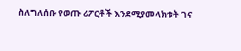ስለግለሰቡ የወጡ ሪፖርቶች እንደሚያመላክቱት ገና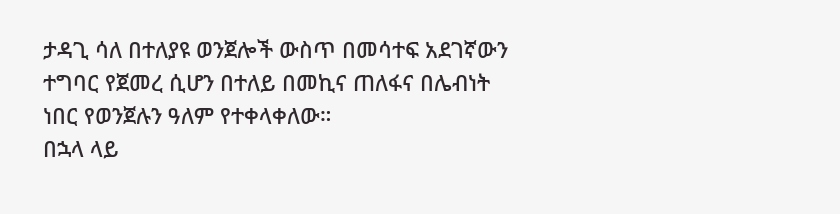ታዳጊ ሳለ በተለያዩ ወንጀሎች ውስጥ በመሳተፍ አደገኛውን ተግባር የጀመረ ሲሆን በተለይ በመኪና ጠለፋና በሌብነት ነበር የወንጀሉን ዓለም የተቀላቀለው።
በኋላ ላይ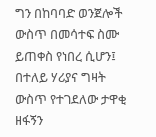ግን በከባባድ ወንጀሎች ውስጥ በመሳተፍ ስሙ ይጠቀስ የነበረ ሲሆን፤ በተለይ ሃሪያና ግዛት ውስጥ የተገደለው ታዋቂ ዘፋኝን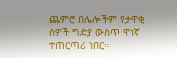ጨምሮ በሌሎችም የታዋቂ ሰዎች ግድያ ውስጥ ዋነኛ ተጠርጣሪ ነበር።